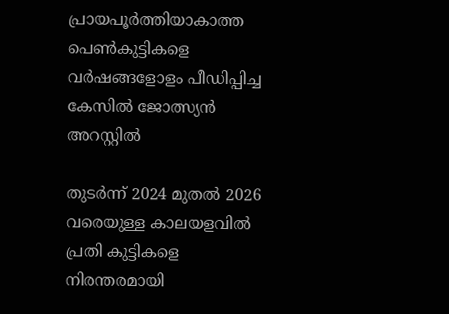പ്രായപൂര്‍ത്തിയാകാത്ത പെണ്‍കുട്ടികളെ വര്‍ഷങ്ങളോളം പീഡിപ്പിച്ച കേസില്‍ ജോത്സ്യന്‍ അറസ്റ്റില്‍

തുടര്‍ന്ന് 2024 മുതല്‍ 2026 വരെയുള്ള കാലയളവില്‍ പ്രതി കുട്ടികളെ നിരന്തരമായി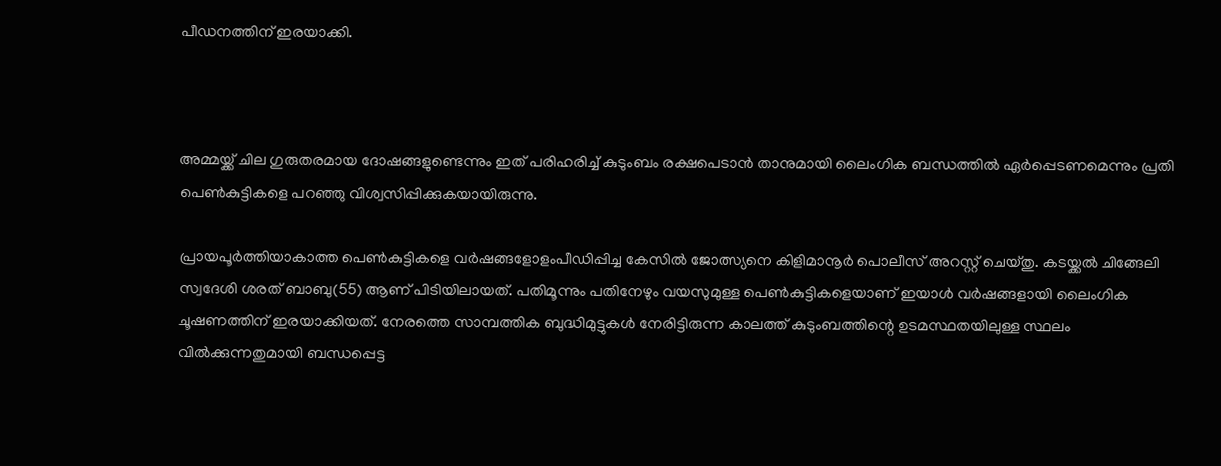പീഡനത്തിന് ഇരയാക്കി.



അമ്മയ്ക്ക് ചില ഗുരുതരമായ ദോഷങ്ങളുണ്ടെന്നും ഇത് പരിഹരിച്ച് കുടുംബം രക്ഷപെടാന്‍ താനുമായി ലൈംഗിക ബന്ധത്തില്‍ ഏര്‍പ്പെടണമെന്നും പ്രതി പെണ്‍കുട്ടികളെ പറഞ്ഞു വിശ്വസിപ്പിക്കുകയായിരുന്നു.

പ്രായപൂര്‍ത്തിയാകാത്ത പെണ്‍കുട്ടികളെ വര്‍ഷങ്ങളോളംപീഡിപ്പിച്ച കേസില്‍ ജോത്സ്യനെ കിളിമാനൂര്‍ പൊലീസ് അറസ്റ്റ് ചെയ്തു. കടയ്ക്കല്‍ ചിങ്ങേലി സ്വദേശി ശരത് ബാബു(55) ആണ് പിടിയിലായത്. പതിമൂന്നും പതിനേഴും വയസുമുള്ള പെണ്‍കുട്ടികളെയാണ് ഇയാള്‍ വര്‍ഷങ്ങളായി ലൈംഗിക ചൂഷണത്തിന് ഇരയാക്കിയത്. നേരത്തെ സാമ്പത്തിക ബുദ്ധിമുട്ടുകള്‍ നേരിട്ടിരുന്ന കാലത്ത് കുടുംബത്തിന്റെ ഉടമസ്ഥതയിലുള്ള സ്ഥലം വില്‍ക്കുന്നതുമായി ബന്ധപ്പെട്ട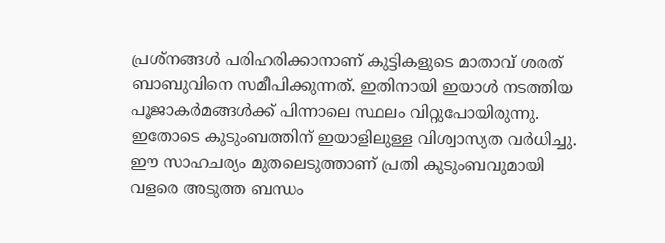പ്രശ്‌നങ്ങള്‍ പരിഹരിക്കാനാണ് കുട്ടികളുടെ മാതാവ് ശരത് ബാബുവിനെ സമീപിക്കുന്നത്. ഇതിനായി ഇയാള്‍ നടത്തിയ പൂജാകര്‍മങ്ങള്‍ക്ക് പിന്നാലെ സ്ഥലം വിറ്റുപോയിരുന്നു. ഇതോടെ കുടുംബത്തിന് ഇയാളിലുള്ള വിശ്വാസ്യത വര്‍ധിച്ചു. ഈ സാഹചര്യം മുതലെടുത്താണ് പ്രതി കുടുംബവുമായി വളരെ അടുത്ത ബന്ധം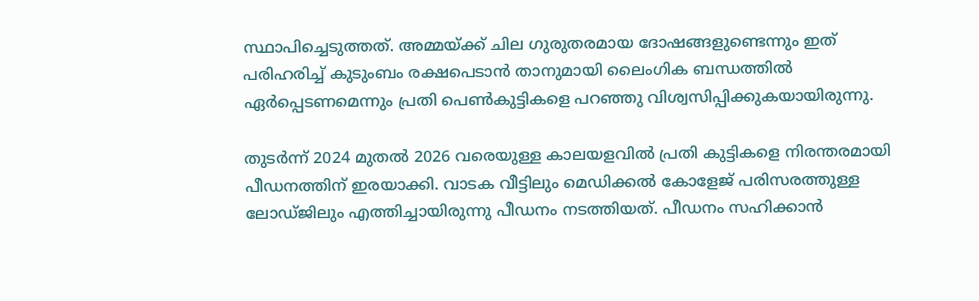സ്ഥാപിച്ചെടുത്തത്. അമ്മയ്ക്ക് ചില ഗുരുതരമായ ദോഷങ്ങളുണ്ടെന്നും ഇത് പരിഹരിച്ച് കുടുംബം രക്ഷപെടാന്‍ താനുമായി ലൈംഗിക ബന്ധത്തില്‍ ഏര്‍പ്പെടണമെന്നും പ്രതി പെണ്‍കുട്ടികളെ പറഞ്ഞു വിശ്വസിപ്പിക്കുകയായിരുന്നു.

തുടര്‍ന്ന് 2024 മുതല്‍ 2026 വരെയുള്ള കാലയളവില്‍ പ്രതി കുട്ടികളെ നിരന്തരമായി പീഡനത്തിന് ഇരയാക്കി. വാടക വീട്ടിലും മെഡിക്കല്‍ കോളേജ് പരിസരത്തുള്ള ലോഡ്ജിലും എത്തിച്ചായിരുന്നു പീഡനം നടത്തിയത്. പീഡനം സഹിക്കാന്‍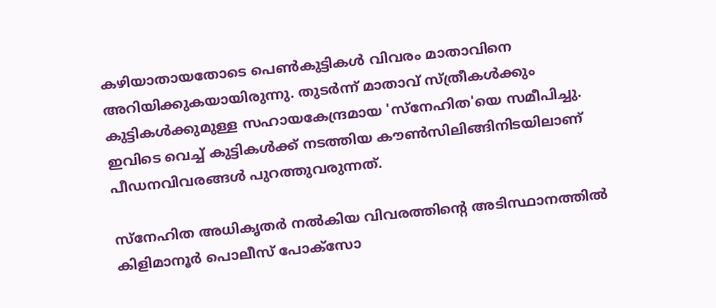കഴിയാതായതോടെ പെണ്‍കുട്ടികള്‍ വിവരം മാതാവിനെ അറിയിക്കുകയായിരുന്നു. തുടര്‍ന്ന് മാതാവ് സ്ത്രീകള്‍ക്കും കുട്ടികള്‍ക്കുമുള്ള സഹായകേന്ദ്രമായ 'സ്‌നേഹിത'യെ സമീപിച്ചു. ഇവിടെ വെച്ച് കുട്ടികള്‍ക്ക് നടത്തിയ കൗണ്‍സിലിങ്ങിനിടയിലാണ് പീഡനവിവരങ്ങള്‍ പുറത്തുവരുന്നത്.

സ്‌നേഹിത അധികൃതര്‍ നല്‍കിയ വിവരത്തിന്റെ അടിസ്ഥാനത്തില്‍ കിളിമാനൂര്‍ പൊലീസ് പോക്‌സോ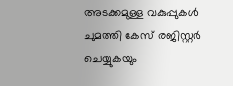അടക്കമുള്ള വകുപ്പുകള്‍ ചുമത്തി കേസ് രജിസ്റ്റര്‍ ചെയ്യുകയും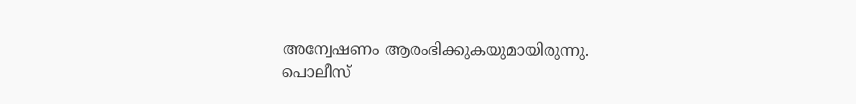അന്വേഷണം ആരംഭിക്കുകയുമായിരുന്നു. പൊലീസ്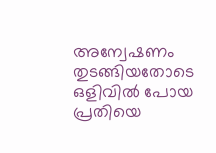അന്വേഷണം തുടങ്ങിയതോടെ ഒളിവില്‍ പോയ പ്രതിയെ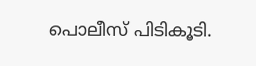പൊലീസ് പിടികൂടി.